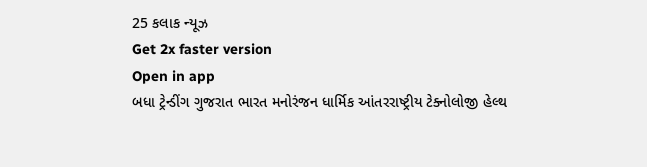25 કલાક ન્યૂઝ
Get 2x faster version
Open in app
બધા ટ્રેન્ડીંગ ગુજરાત ભારત મનોરંજન ધાર્મિક આંતરરાષ્ટ્રીય ટેક્નોલોજી હેલ્થ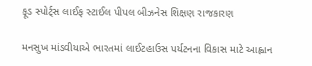ફૂડ સ્પોર્ટ્સ લાઈફ સ્ટાઈલ પીપલ બીઝનેસ શિક્ષણ રાજકારણ

મનસુખ માંડવીયાએ ભારતમાં લાઈટહાઉસ પર્યટનના વિકાસ માટે આહ્વાન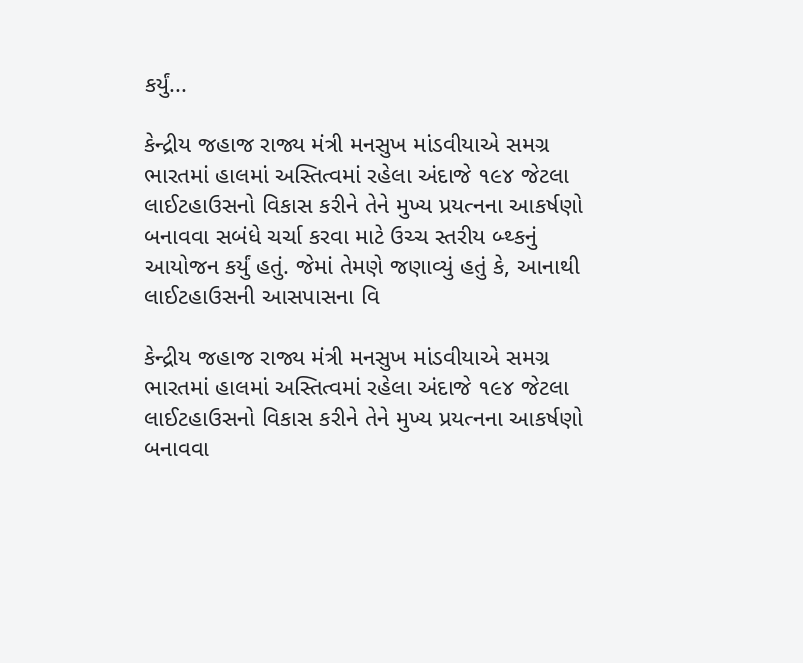કર્યું...

કેન્દ્રીય જહાજ રાજ્ય મંત્રી મનસુખ માંડવીયાએ સમગ્ર ભારતમાં હાલમાં અસ્તિત્વમાં રહેલા અંદાજે ૧૯૪ જેટલા લાઈટહાઉસનો વિકાસ કરીને તેને મુખ્ય પ્રયત્નના આકર્ષણો બનાવવા સબંધે ચર્ચા કરવા માટે ઉચ્ચ સ્તરીય બ્થ્કનું આયોજન કર્યું હતું. જેમાં તેમણે જણાવ્યું હતું કે, આનાથી લાઈટહાઉસની આસપાસના વિ

કેન્દ્રીય જહાજ રાજ્ય મંત્રી મનસુખ માંડવીયાએ સમગ્ર ભારતમાં હાલમાં અસ્તિત્વમાં રહેલા અંદાજે ૧૯૪ જેટલા લાઈટહાઉસનો વિકાસ કરીને તેને મુખ્ય પ્રયત્નના આકર્ષણો બનાવવા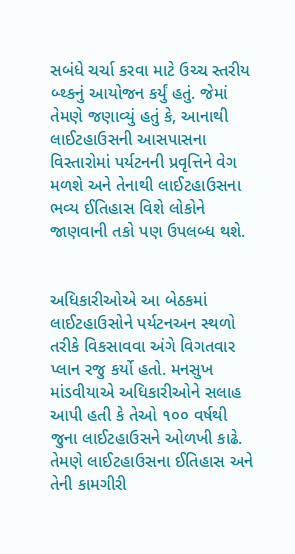સબંધે ચર્ચા કરવા માટે ઉચ્ચ સ્તરીય બ્થ્કનું આયોજન કર્યું હતું. જેમાં તેમણે જણાવ્યું હતું કે, આનાથી લાઈટહાઉસની આસપાસના વિસ્તારોમાં પર્યટનની પ્રવૃત્તિને વેગ મળશે અને તેનાથી લાઈટહાઉસના ભવ્ય ઈતિહાસ વિશે લોકોને જાણવાની તકો પણ ઉપલબ્ધ થશે.


અધિકારીઓએ આ બેઠકમાં લાઈટહાઉસોને પર્યટનઅન સ્થળો તરીકે વિકસાવવા અંગે વિગતવાર પ્લાન રજુ કર્યો હતો. મનસુખ માંડવીયાએ અધિકારીઓને સલાહ આપી હતી કે તેઓ ૧૦૦ વર્ષથી જુના લાઈટહાઉસને ઓળખી કાઢે. તેમણે લાઈટહાઉસના ઈતિહાસ અને તેની કામગીરી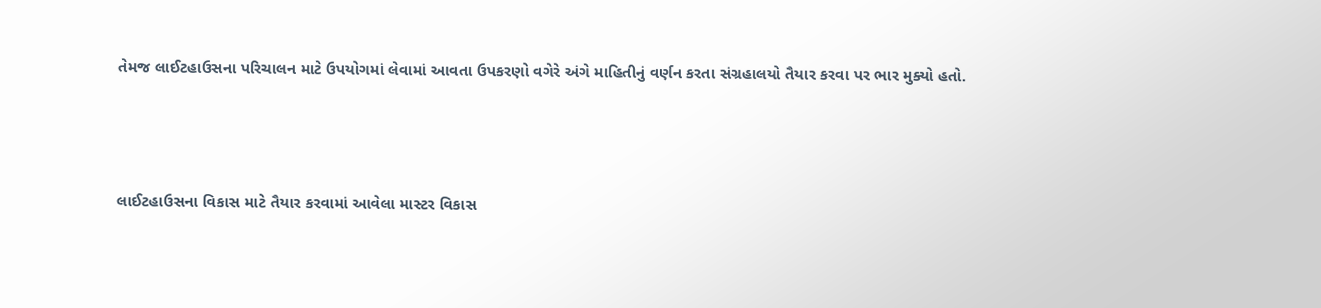તેમજ લાઈટહાઉસના પરિચાલન માટે ઉપયોગમાં લેવામાં આવતા ઉપકરણો વગેરે અંગે માહિતીનું વર્ણન કરતા સંગ્રહાલયો તૈયાર કરવા પર ભાર મુક્યો હતો.



લાઈટહાઉસના વિકાસ માટે તૈયાર કરવામાં આવેલા માસ્ટર વિકાસ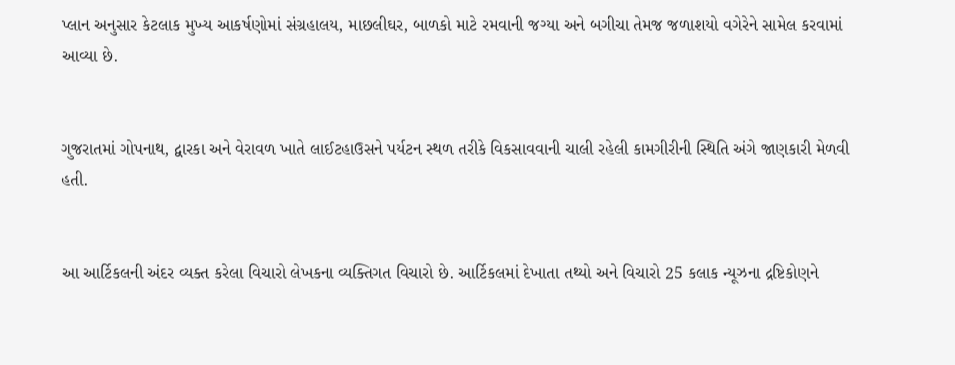પ્લાન અનુસાર કેટલાક મુખ્ય આકર્ષણોમાં સંગ્રહાલય, માછલીઘર, બાળકો માટે રમવાની જગ્યા અને બગીચા તેમજ જળાશયો વગેરેને સામેલ કરવામાં આવ્યા છે.


ગુજરાતમાં ગોપનાથ, દ્વારકા અને વેરાવળ ખાતે લાઈટહાઉસને પર્યટન સ્થળ તરીકે વિકસાવવાની ચાલી રહેલી કામગીરીની સ્થિતિ અંગે જાણકારી મેળવી હતી.


આ આર્ટિકલની અંદર વ્યક્ત કરેલા વિચારો લેખકના વ્યક્તિગત વિચારો છે. આર્ટિકલમાં દેખાતા તથ્યો અને વિચારો 25 કલાક ન્યૂઝના દ્રષ્ટિકોણને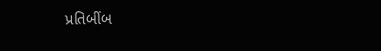પ્રતિબીંબ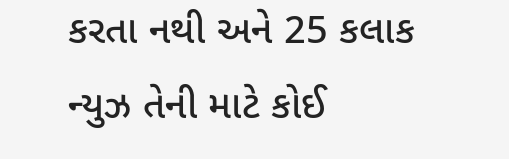કરતા નથી અને 25 કલાક ન્યુઝ તેની માટે કોઈ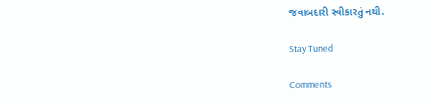જવાબદારી સ્વીકારતું નથી.

Stay Tuned

Comments